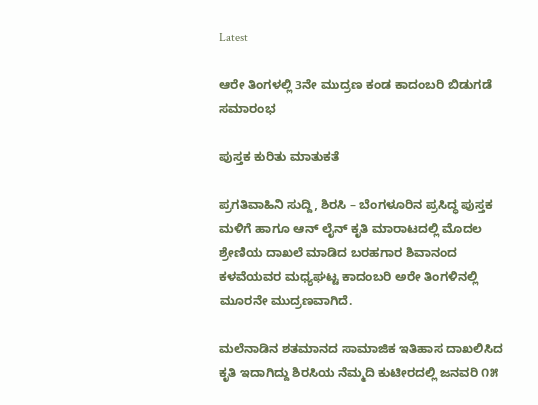Latest

ಆರೇ ತಿಂಗಳಲ್ಲಿ 3ನೇ ಮುದ್ರಣ ಕಂಡ ಕಾದಂಬರಿ ಬಿಡುಗಡೆ ಸಮಾರಂಭ

ಪುಸ್ತಕ ಕುರಿತು ಮಾತುಕತೆ

ಪ್ರಗತಿವಾಹಿನಿ ಸುದ್ದಿ, ಶಿರಸಿ – ಬೆಂಗಳೂರಿನ ಪ್ರಸಿದ್ಧ ಪುಸ್ತಕ ಮಳಿಗೆ ಹಾಗೂ ಆನ್ ಲೈನ್ ಕೃತಿ ಮಾರಾಟದಲ್ಲಿ ಮೊದಲ ಶ್ರೇಣಿಯ ದಾಖಲೆ ಮಾಡಿದ ಬರಹಗಾರ ಶಿವಾನಂದ ಕಳವೆಯವರ ಮಧ್ಯಘಟ್ಟ ಕಾದಂಬರಿ ಅರೇ ತಿಂಗಳಿನಲ್ಲಿ ಮೂರನೇ ಮುದ್ರಣವಾಗಿದೆ.

ಮಲೆನಾಡಿನ ಶತಮಾನದ ಸಾಮಾಜಿಕ ಇತಿಹಾಸ ದಾಖಲಿಸಿದ ಕೃತಿ ಇದಾಗಿದ್ದು ಶಿರಸಿಯ ನೆಮ್ಮದಿ ಕುಟೀರದಲ್ಲಿ ಜನವರಿ ೧೫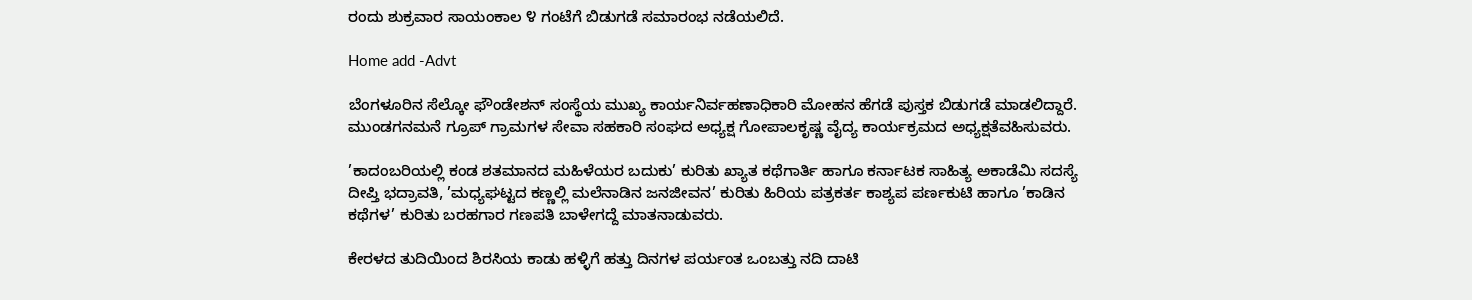ರಂದು ಶುಕ್ರವಾರ ಸಾಯಂಕಾಲ ೪ ಗಂಟೆಗೆ ಬಿಡುಗಡೆ ಸಮಾರಂಭ ನಡೆಯಲಿದೆ.

Home add -Advt

ಬೆಂಗಳೂರಿನ ಸೆಲ್ಕೋ ಫೌಂಡೇಶನ್ ಸಂಸ್ಥೆಯ ಮುಖ್ಯ ಕಾರ್ಯನಿರ್ವಹಣಾಧಿಕಾರಿ ಮೋಹನ ಹೆಗಡೆ ಪುಸ್ತಕ ಬಿಡುಗಡೆ ಮಾಡಲಿದ್ದಾರೆ. ಮುಂಡಗನಮನೆ ಗ್ರೂಪ್ ಗ್ರಾಮಗಳ ಸೇವಾ ಸಹಕಾರಿ ಸಂಘದ ಅಧ್ಯಕ್ಷ ಗೋಪಾಲಕೃಷ್ಣ ವೈದ್ಯ ಕಾರ್ಯಕ್ರಮದ ಅಧ್ಯಕ್ಷತೆವಹಿಸುವರು.

’ಕಾದಂಬರಿಯಲ್ಲಿ ಕಂಡ ಶತಮಾನದ ಮಹಿಳೆಯರ ಬದುಕು’ ಕುರಿತು ಖ್ಯಾತ ಕಥೆಗಾರ್ತಿ ಹಾಗೂ ಕರ್ನಾಟಕ ಸಾಹಿತ್ಯ ಅಕಾಡೆಮಿ ಸದಸ್ಯೆ ದೀಪ್ತಿ ಭದ್ರಾವತಿ, ’ಮಧ್ಯಘಟ್ಟದ ಕಣ್ಣಲ್ಲಿ ಮಲೆನಾಡಿನ ಜನಜೀವನ’ ಕುರಿತು ಹಿರಿಯ ಪತ್ರಕರ್ತ ಕಾಶ್ಯಪ ಪರ್ಣಕುಟಿ ಹಾಗೂ ’ಕಾಡಿನ ಕಥೆಗಳ’ ಕುರಿತು ಬರಹಗಾರ ಗಣಪತಿ ಬಾಳೇಗದ್ದೆ ಮಾತನಾಡುವರು.

ಕೇರಳದ ತುದಿಯಿಂದ ಶಿರಸಿಯ ಕಾಡು ಹಳ್ಳಿಗೆ ಹತ್ತು ದಿನಗಳ ಪರ್ಯಂತ ಒಂಬತ್ತು ನದಿ ದಾಟಿ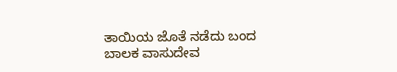ತಾಯಿಯ ಜೊತೆ ನಡೆದು ಬಂದ ಬಾಲಕ ವಾಸುದೇವ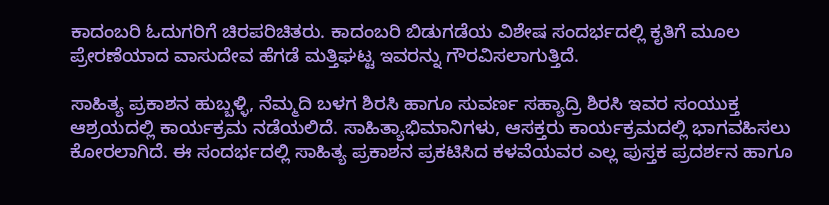ಕಾದಂಬರಿ ಓದುಗರಿಗೆ ಚಿರಪರಿಚಿತರು. ಕಾದಂಬರಿ ಬಿಡುಗಡೆಯ ವಿಶೇಷ ಸಂದರ್ಭದಲ್ಲಿ ಕೃತಿಗೆ ಮೂಲ ಪ್ರೇರಣೆಯಾದ ವಾಸುದೇವ ಹೆಗಡೆ ಮತ್ತಿಘಟ್ಟ ಇವರನ್ನು ಗೌರವಿಸಲಾಗುತ್ತಿದೆ.

ಸಾಹಿತ್ಯ ಪ್ರಕಾಶನ ಹುಬ್ಬಳ್ಳಿ, ನೆಮ್ಮದಿ ಬಳಗ ಶಿರಸಿ ಹಾಗೂ ಸುವರ್ಣ ಸಹ್ಯಾದ್ರಿ ಶಿರಸಿ ಇವರ ಸಂಯುಕ್ತ ಆಶ್ರಯದಲ್ಲಿ ಕಾರ್ಯಕ್ರಮ ನಡೆಯಲಿದೆ. ಸಾಹಿತ್ಯಾಭಿಮಾನಿಗಳು, ಆಸಕ್ತರು ಕಾರ್ಯಕ್ರಮದಲ್ಲಿ ಭಾಗವಹಿಸಲು ಕೋರಲಾಗಿದೆ. ಈ ಸಂದರ್ಭದಲ್ಲಿ ಸಾಹಿತ್ಯ ಪ್ರಕಾಶನ ಪ್ರಕಟಿಸಿದ ಕಳವೆಯವರ ಎಲ್ಲ ಪುಸ್ತಕ ಪ್ರದರ್ಶನ ಹಾಗೂ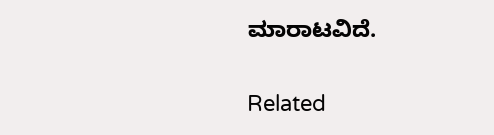ಮಾರಾಟವಿದೆ.

Related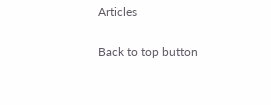Articles

Back to top button